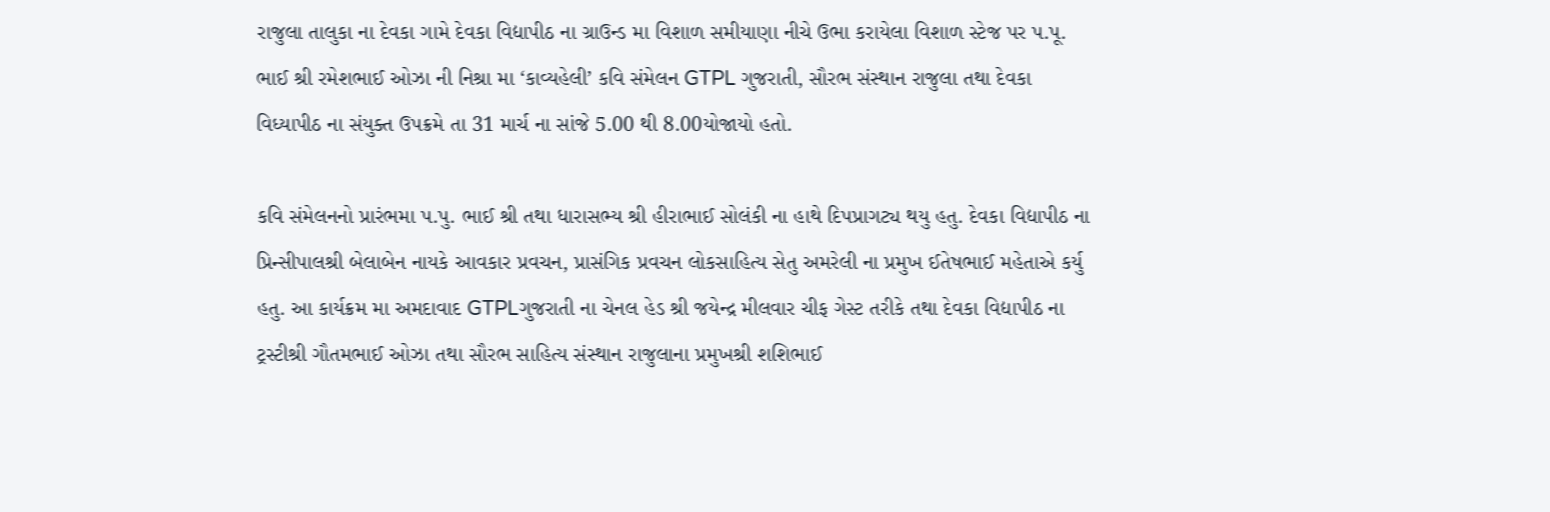રાજુલા તાલુકા ના દેવકા ગામે દેવકા વિદ્યાપીઠ ના ગ્રાઉન્ડ મા વિશાળ સમીયાણા નીચે ઉભા કરાયેલા વિશાળ સ્ટેજ પર પ.પૂ. ભાઈ શ્રી રમેશભાઈ ઓઝા ની નિશ્રા મા ‘કાવ્યહેલી’ કવિ સંમેલન GTPL ગુજરાતી, સૌરભ સંસ્થાન રાજુલા તથા દેવકા વિધ્યાપીઠ ના સંયુક્ત ઉપક્રમે તા 31 માર્ચ ના સાંજે 5.00 થી 8.00યોજાયો હતો.

કવિ સંમેલનનો પ્રારંભમા પ.પુ. ભાઈ શ્રી તથા ધારાસભ્ય શ્રી હીરાભાઈ સોલંકી ના હાથે દિપપ્રાગટ્ય થયુ હતુ. દેવકા વિદ્યાપીઠ ના પ્રિન્સીપાલશ્રી બેલાબેન નાયકે આવકાર પ્રવચન, પ્રાસંગિક પ્રવચન લોકસાહિત્ય સેતુ અમરેલી ના પ્રમુખ ઈતેષભાઈ મહેતાએ કર્યુ હતુ. આ કાર્યક્રમ મા અમદાવાદ GTPLગુજરાતી ના ચેનલ હેડ શ્રી જયેન્દ્ર મીલવાર ચીફ ગેસ્ટ તરીકે તથા દેવકા વિદ્યાપીઠ ના ટ્રસ્ટીશ્રી ગૌતમભાઈ ઓઝા તથા સૌરભ સાહિત્ય સંસ્થાન રાજુલાના પ્રમુખશ્રી શશિભાઈ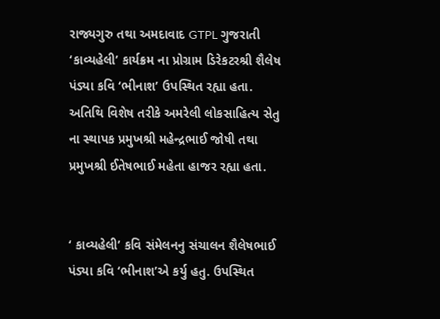રાજ્યગુરુ તથા અમદાવાદ GTPL ગુજરાતી ‘કાવ્યહેલી’ કાર્યક્રમ ના પ્રોગ્રામ ડિરેકટરશ્રી શૈલેષ પંડ્યા કવિ ‘ભીનાશ’ ઉપસ્થિત રહ્યા હતા. અતિથિ વિશેષ તરીકે અમરેલી લોકસાહિત્ય સેતુ ના સ્થાપક પ્રમુખશ્રી મહેન્દ્રભાઈ જોષી તથા પ્રમુખશ્રી ઈતેષભાઈ મહેતા હાજર રહ્યા હતા.


‘ કાવ્યહેલી’ કવિ સંમેલનનુ સંચાલન શૈલેષભાઈ પંડ્યા કવિ ‘ભીનાશ’એ કર્યુ હતુ. ઉપસ્થિત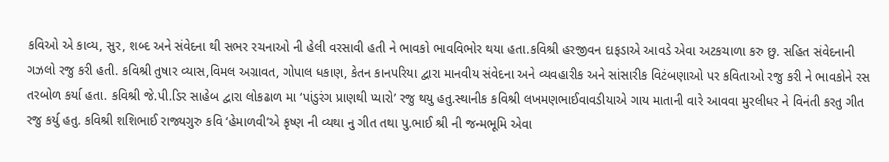કવિઓ એ કાવ્ય, સુર, શબ્દ અને સંવેદના થી સભર રચનાઓ ની હેલી વરસાવી હતી ને ભાવકો ભાવવિભોર થયા હતા.કવિશ્રી હરજીવન દાફડાએ આવડે એવા અટકચાળા કરુ છુ. સહિત સંવેદનાની ગઝલો રજુ કરી હતી. કવિશ્રી તુષાર વ્યાસ,વિમલ અગ્રાવત, ગોપાલ ધકાણ, કેતન કાનપરિયા દ્વારા માનવીય સંવેદના અને વ્યવહારીક અને સાંસારીક વિટંબણાઓ પર કવિતાઓ રજુ કરી ને ભાવકોને રસ તરબોળ કર્યા હતા. કવિશ્રી જે.પી.ડિર સાહેબ દ્વારા લોકઢાળ મા ‘પાંડુરંગ પ્રાણથી પ્યારો’ રજુ થયુ હતુ.સ્થાનીક કવિશ્રી લખમણભાઈવાવડીયાએ ગાય માતાની વારે આવવા મુરલીધર ને વિનંતી કરતુ ગીત રજુ કર્યુ હતુ. કવિશ્રી શશિભાઈ રાજ્યગુરુ કવિ ‘હેમાળવી’એ કૃષ્ણ ની વ્યથા નુ ગીત તથા પુ.ભાઈ શ્રી ની જન્મભૂમિ એવા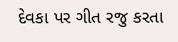દેવકા પર ગીત રજુ કરતા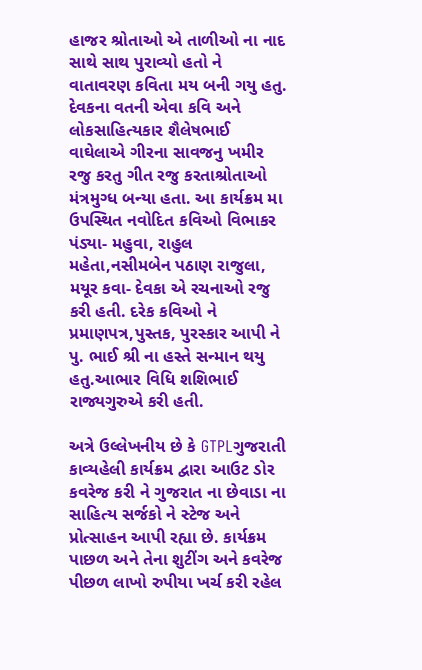હાજર શ્રોતાઓ એ તાળીઓ ના નાદ સાથે સાથ પુરાવ્યો હતો ને વાતાવરણ કવિતા મય બની ગયુ હતુ. દેવકના વતની એવા કવિ અને લોકસાહિત્યકાર શૈલેષભાઈ વાઘેલાએ ગીરના સાવજનુ ખમીર રજુ કરતુ ગીત રજુ કરતાશ્રોતાઓ મંત્રમુગ્ધ બન્યા હતા. આ કાર્યક્રમ મા ઉપસ્થિત નવોદિત કવિઓ વિભાકર પંડ્યા- મહુવા, રાહુલ મહેતા,નસીમબેન પઠાણ રાજુલા, મયૂર કવા- દેવકા એ રચનાઓ રજુ કરી હતી. દરેક કવિઓ ને પ્રમાણપત્ર,પુસ્તક, પુરસ્કાર આપી ને પુ. ભાઈ શ્રી ના હસ્તે સન્માન થયુ હતુ.આભાર વિધિ શશિભાઈ રાજ્યગુરુએ કરી હતી.

અત્રે ઉલ્લેખનીય છે કે GTPLગુજરાતી કાવ્યહેલી કાર્યક્રમ દ્વારા આઉટ ડોર કવરેજ કરી ને ગુજરાત ના છેવાડા ના સાહિત્ય સર્જકો ને સ્ટેજ અને પ્રોત્સાહન આપી રહ્યા છે. કાર્યક્રમ પાછળ અને તેના શુટીંગ અને કવરેજ પીછળ લાખો રુપીયા ખર્ચ કરી રહેલ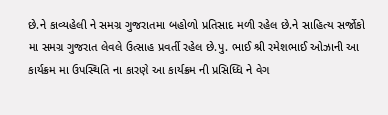છે.ને કાવ્યહેલી ને સમગ્ર ગુજરાતમા બહોળો પ્રતિસાદ મળી રહેલ છે.ને સાહિત્ય સર્જોકો મા સમગ્ર ગુજરાત લેવલે ઉત્સાહ પ્રવર્તી રહેલ છે.પુ. ભાઈ શ્રી રમેશભાઈ ઓઝાની આ કાર્યક્રમ મા ઉપસ્થિતિ ના કારણે આ કાર્યક્રમ ની પ્રસિધ્ધિ ને વેગ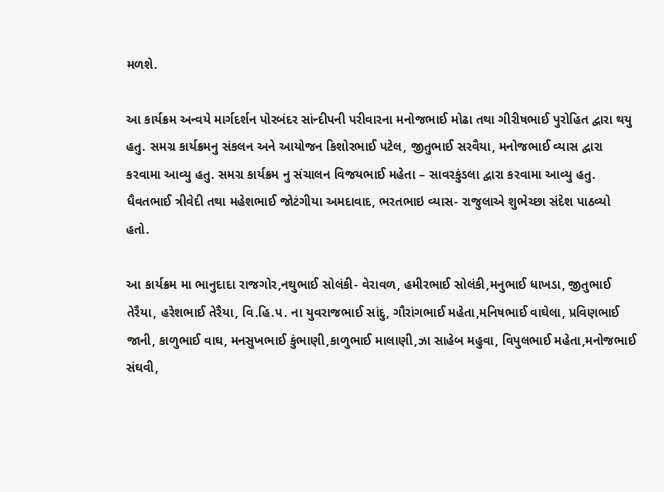મળશે.

આ કાર્યક્રમ અન્વયે માર્ગદર્શન પોરબંદર સાંન્દીપની પરીવારના મનોજભાઈ મોઢા તથા ગીરીષભાઈ પુરોહિત દ્વારા થયુ હતુ. સમગ્ર કાર્યક્રમનુ સંકલન અને આયોજન કિશોરભાઈ પટેલ, જીતુભાઈ સરવૈયા, મનોજભાઈ વ્યાસ દ્વારા કરવામા આવ્યુ હતુ. સમગ્ર કાર્યક્રમ નુ સંચાલન વિજયભાઈ મહેતા – સાવરકુંડલા દ્વારા કરવામા આવ્યુ હતુ. ધૈવતભાઈ ત્રીવેદી તથા મહેશભાઈ જોટંગીયા અમદાવાદ, ભરતભાઇ વ્યાસ- રાજુલાએ શુભેચ્છા સંદેશ પાઠવ્યો હતો.

આ કાર્યક્રમ મા ભાનુદાદા રાજગોર,નથુભાઈ સોલંકી- વેરાવળ, હમીરભાઈ સોલંકી,મનુભાઈ ધાખડા, જીતુભાઈ તેરૈયા, હરેશભાઈ તેરૈયા, વિ.હિ.પ. ના યુવરાજભાઈ સાંદુ, ગૌરાંગભાઈ મહેતા,મનિષભાઈ વાઘેલા, પ્રવિણભાઈ જાની, કાળુભાઈ વાઘ, મનસુખભાઈ કુંભાણી,કાળુભાઈ માલાણી,ઝા સાહેબ મહુવા, વિપુલભાઈ મહેતા,મનોજભાઈ સંઘવી,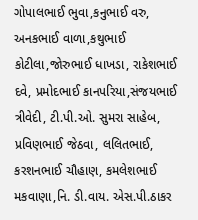ગોપાલભાઈ ભુવા,કનુભાઈ વરુ, અનકભાઈ વાળા,કથુભાઈ કોટીલા,જોરુભાઈ ધાખડા, રાકેશભાઈ દવે, પ્રમોદભાઈ કાનપરિયા,સંજયભાઈ ત્રીવેદી, ટી.પી.ઓ. સુમરા સાહેબ, પ્રવિણભાઈ જેઠવા, લલિતભાઈ, કરશનભાઈ ચૌહાણ, કમલેશભાઈ મકવાણા,નિ. ડી.વાય. એસ.પી.ઠાકર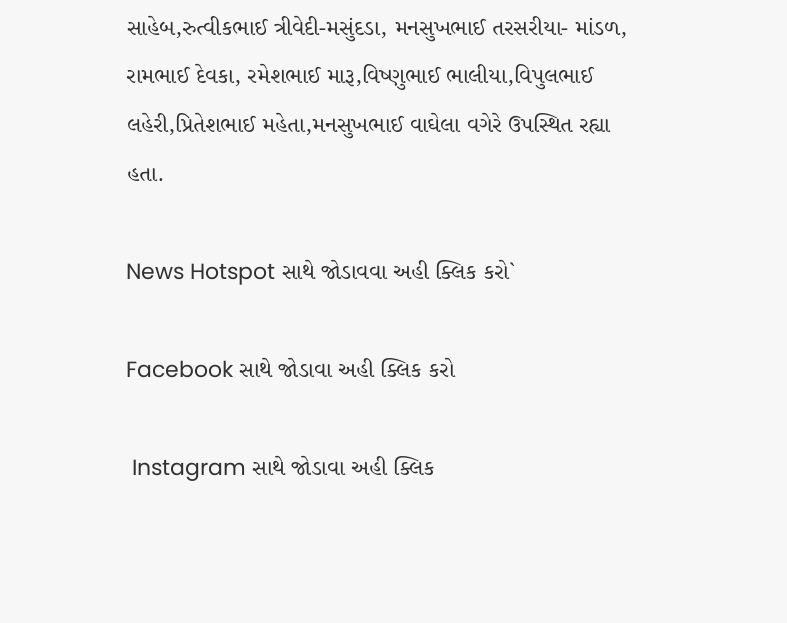સાહેબ,રુત્વીકભાઈ ત્રીવેદી-મસુંદડા, મનસુખભાઈ તરસરીયા- માંડળ, રામભાઈ દેવકા, રમેશભાઈ મારૂ,વિષ્ણુભાઈ ભાલીયા,વિપુલભાઈ લહેરી,પ્રિતેશભાઈ મહેતા,મનસુખભાઈ વાઘેલા વગેરે ઉપસ્થિત રહ્યા હતા.

News Hotspot સાથે જોડાવવા અહી ક્લિક કરો`

Facebook સાથે જોડાવા અહી ક્લિક કરો

 Instagram સાથે જોડાવા અહી ક્લિક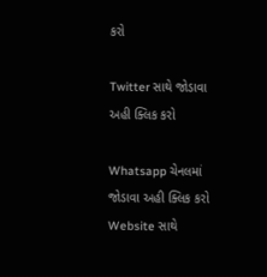કરો

Twitter સાથે જોડાવા અહી ક્લિક કરો

Whatsapp ચેનલમાં જોડાવા અહી ક્લિક કરો
Website સાથે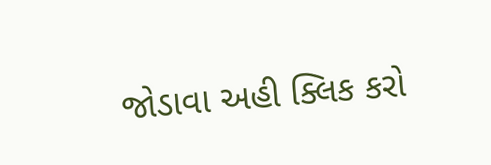જોડાવા અહી ક્લિક કરો